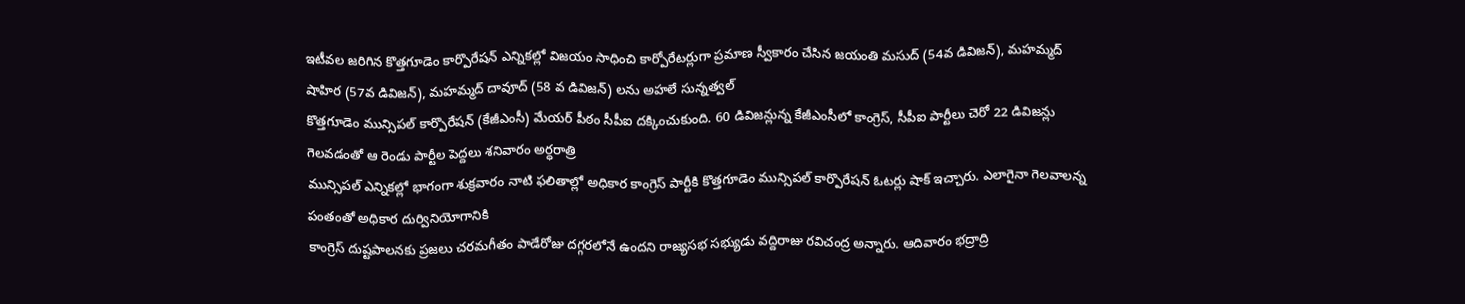ఇటీవల జరిగిన కొత్తగూడెం కార్పొరేషన్ ఎన్నికల్లో విజయం సాధించి కార్పోరేటర్లుగా ప్రమాణ స్వీకారం చేసిన జయంతి మసుద్ (54వ డివిజన్), మహమ్మద్ షాహిర (57వ డివిజన్), మహమ్మద్ దావూద్ (58 వ డివిజన్) లను అహలే సున్నత్వల్
కొత్తగూడెం మున్సిపల్ కార్పొరేషన్ (కేజీఎంసీ) మేయర్ పీఠం సీపీఐ దక్కించుకుంది. 60 డివిజన్లున్న కేజీఎంసీలో కాంగ్రెస్, సీపీఐ పార్టీలు చెరో 22 డివిజన్లు గెలవడంతో ఆ రెండు పార్టీల పెద్దలు శనివారం అర్ధరాత్రి
మున్సిపల్ ఎన్నికల్లో భాగంగా శుక్రవారం నాటి ఫలితాల్లో అధికార కాంగ్రెస్ పార్టీకి కొత్తగూడెం మున్సిపల్ కార్పొరేషన్ ఓటర్లు షాక్ ఇచ్చారు. ఎలాగైనా గెలవాలన్న పంతంతో అధికార దుర్వినియోగానికి
కాంగ్రెస్ దుష్టపాలనకు ప్రజలు చరమగీతం పాడేరోజు దగ్గరలోనే ఉందని రాజ్యసభ సభ్యుడు వద్దిరాజు రవిచంద్ర అన్నారు. ఆదివారం భద్రాద్రి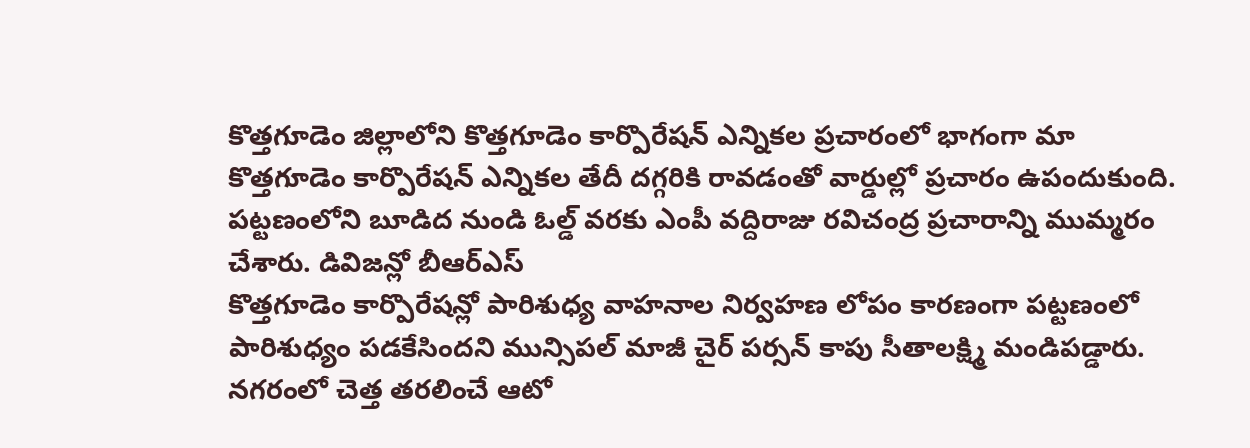కొత్తగూడెం జిల్లాలోని కొత్తగూడెం కార్పొరేషన్ ఎన్నికల ప్రచారంలో భాగంగా మా
కొత్తగూడెం కార్పొరేషన్ ఎన్నికల తేదీ దగ్గరికి రావడంతో వార్డుల్లో ప్రచారం ఉపందుకుంది. పట్టణంలోని బూడిద నుండి ఓల్డ్ వరకు ఎంపీ వద్దిరాజు రవిచంద్ర ప్రచారాన్ని ముమ్మరం చేశారు. డివిజన్లో బీఆర్ఎస్
కొత్తగూడెం కార్పొరేషన్లో పారిశుధ్య వాహనాల నిర్వహణ లోపం కారణంగా పట్టణంలో పారిశుధ్యం పడకేసిందని మున్సిపల్ మాజీ చైర్ పర్సన్ కాపు సీతాలక్ష్మి మండిపడ్డారు. నగరంలో చెత్త తరలించే ఆటో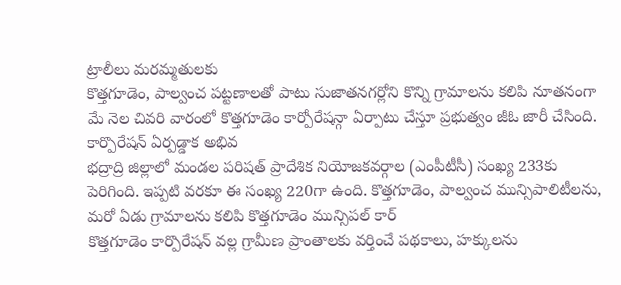ట్రాలీలు మరమ్మతులకు
కొత్తగూడెం, పాల్వంచ పట్టణాలతో పాటు సుజాతనగర్లోని కొన్ని గ్రామాలను కలిపి నూతనంగా మే నెల చివరి వారంలో కొత్తగూడెం కార్పోరేషన్గా ఏర్పాటు చేస్తూ ప్రభుత్వం జీఓ జారీ చేసింది. కార్పొరేషన్ ఏర్పడ్డాక అభివ
భద్రాద్రి జిల్లాలో మండల పరిషత్ ప్రాదేశిక నియోజకవర్గాల (ఎంపీటీసీ) సంఖ్య 233కు పెరిగింది. ఇప్పటి వరకూ ఈ సంఖ్య 220గా ఉంది. కొత్తగూడెం, పాల్వంచ మున్సిపాలిటీలను, మరో ఏడు గ్రామాలను కలిపి కొత్తగూడెం మున్సిపల్ కార్
కొత్తగూడెం కార్పొరేషన్ వల్ల గ్రామీణ ప్రాంతాలకు వర్తించే పథకాలు, హక్కులను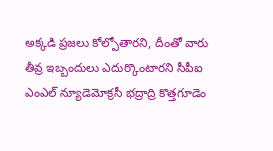అక్కడి ప్రజలు కోల్పోతారని, దీంతో వారు తీవ్ర ఇబ్బందులు ఎదుర్కొంటారని సీపీఐ ఎంఎల్ న్యూడెమోక్రసీ భద్రాద్రి కొత్తగూడెం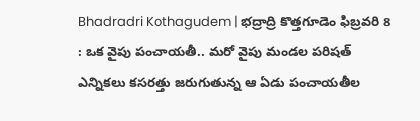Bhadradri Kothagudem | భద్రాద్రి కొత్తగూడెం ఫిబ్రవరి 8 : ఒక వైపు పంచాయతీ.. మరో వైపు మండల పరిషత్ ఎన్నికలు కసరత్తు జరుగుతున్న ఆ ఏడు పంచాయతీల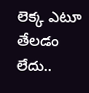లెక్క ఎటూ తేలడం లేదు..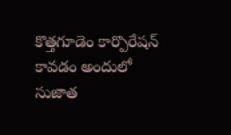కొత్తగూడెం కార్పొరేషన్ కావడం అందులో సుజాత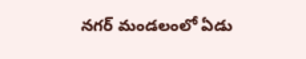నగర్ మండలంలో ఏడు